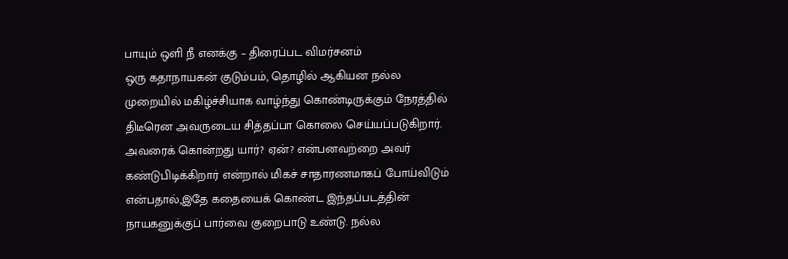பாயும் ஒளி நீ எனக்கு – திரைப்பட விமர்சனம்
ஒரு கதாநாயகன் குடும்பம், தொழில் ஆகியன நல்ல முறையில் மகிழ்ச்சியாக வாழ்ந்து கொண்டிருக்கும் நேரத்தில் திடீரென அவருடைய சித்தப்பா கொலை செய்யப்படுகிறார். அவரைக் கொன்றது யார்? ஏன்? என்பனவற்றை அவர் கண்டுபிடிக்கிறார் என்றால் மிகச் சாதாரணமாகப் போய்விடும் என்பதால்,இதே கதையைக் கொண்ட இந்தப்படத்தின் நாயகனுக்குப் பார்வை குறைபாடு உண்டு. நல்ல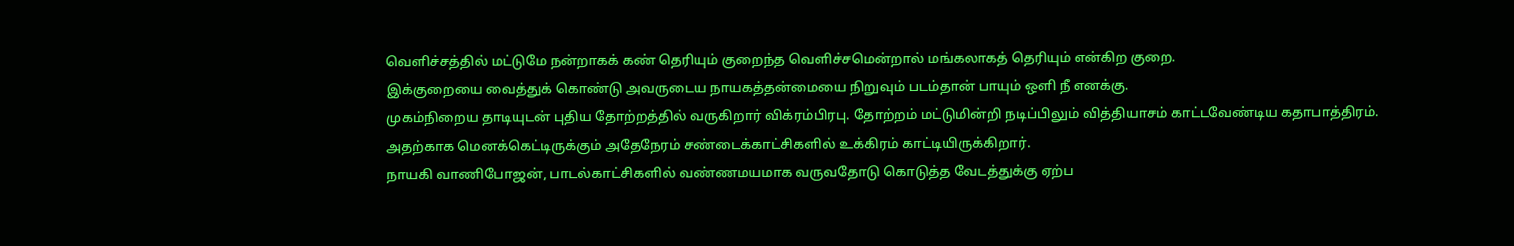வெளிச்சத்தில் மட்டுமே நன்றாகக் கண் தெரியும் குறைந்த வெளிச்சமென்றால் மங்கலாகத் தெரியும் என்கிற குறை.
இக்குறையை வைத்துக் கொண்டு அவருடைய நாயகத்தன்மையை நிறுவும் படம்தான் பாயும் ஒளி நீ எனக்கு.
முகம்நிறைய தாடியுடன் புதிய தோற்றத்தில் வருகிறார் விக்ரம்பிரபு. தோற்றம் மட்டுமின்றி நடிப்பிலும் வித்தியாசம் காட்டவேண்டிய கதாபாத்திரம். அதற்காக மெனக்கெட்டிருக்கும் அதேநேரம் சண்டைக்காட்சிகளில் உக்கிரம் காட்டியிருக்கிறார்.
நாயகி வாணிபோஜன், பாடல்காட்சிகளில் வண்ணமயமாக வருவதோடு கொடுத்த வேடத்துக்கு ஏற்ப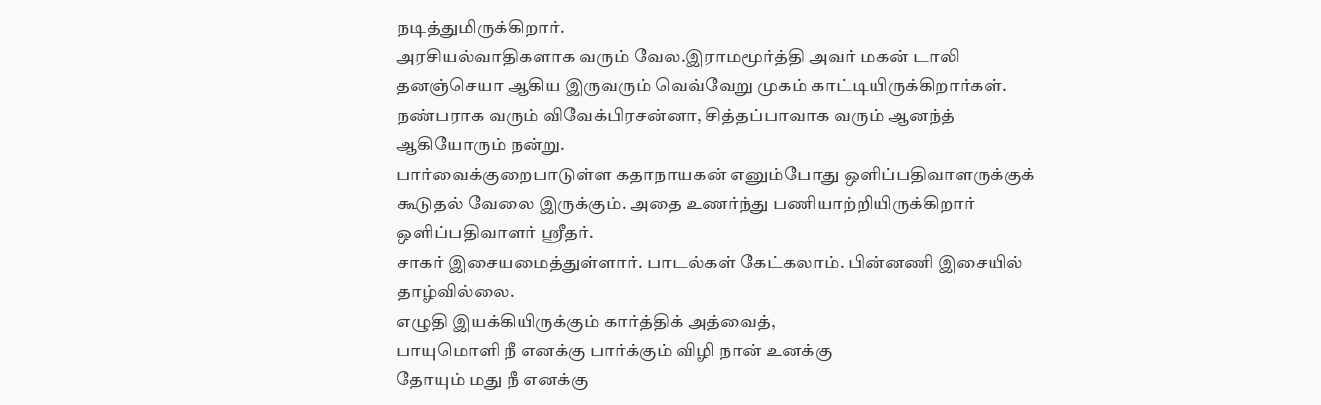நடித்துமிருக்கிறார்.
அரசியல்வாதிகளாக வரும் வேல.இராமமூர்த்தி அவர் மகன் டாலி தனஞ்செயா ஆகிய இருவரும் வெவ்வேறு முகம் காட்டியிருக்கிறார்கள்.
நண்பராக வரும் விவேக்பிரசன்னா, சித்தப்பாவாக வரும் ஆனந்த் ஆகியோரும் நன்று.
பார்வைக்குறைபாடுள்ள கதாநாயகன் எனும்போது ஒளிப்பதிவாளருக்குக் கூடுதல் வேலை இருக்கும். அதை உணர்ந்து பணியாற்றியிருக்கிறார் ஒளிப்பதிவாளர் ஸ்ரீதர்.
சாகர் இசையமைத்துள்ளார். பாடல்கள் கேட்கலாம். பின்னணி இசையில் தாழ்வில்லை.
எழுதி இயக்கியிருக்கும் கார்த்திக் அத்வைத்,
பாயுமொளி நீ எனக்கு பார்க்கும் விழி நான் உனக்கு
தோயும் மது நீ எனக்கு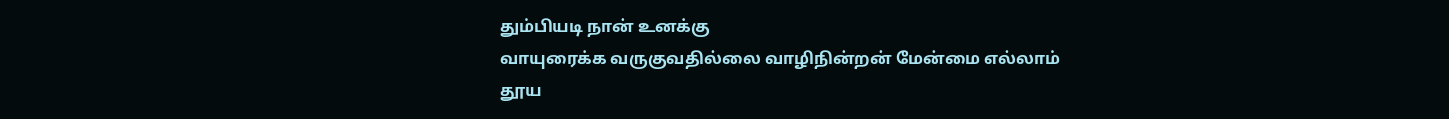தும்பியடி நான் உனக்கு
வாயுரைக்க வருகுவதில்லை வாழிநின்றன் மேன்மை எல்லாம்
தூய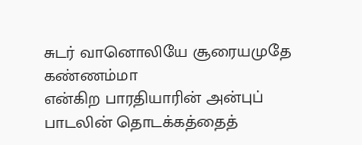சுடர் வானொலியே சூரையமுதே கண்ணம்மா
என்கிற பாரதியாரின் அன்புப் பாடலின் தொடக்கத்தைத்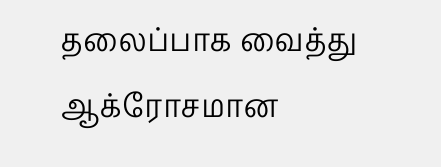தலைப்பாக வைத்து ஆக்ரோசமான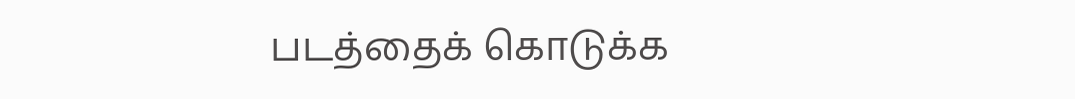படத்தைக் கொடுக்க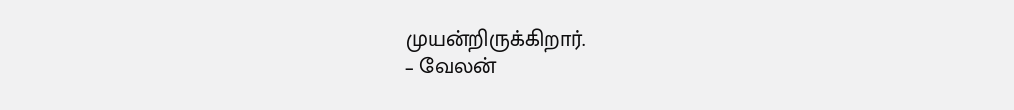முயன்றிருக்கிறார்.
– வேலன்